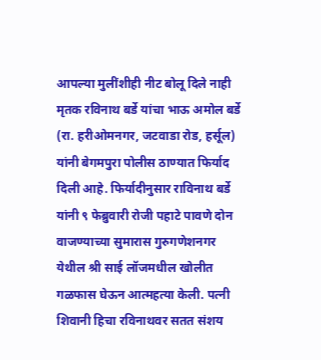आपल्या मुलींशीही नीट बोलू दिले नाही
मृतक रविनाथ बर्डे यांचा भाऊ अमोल बर्डे (रा. हरीओमनगर, जटवाडा रोड, हर्सूल) यांनी बेगमपुरा पोलीस ठाण्यात फिर्याद दिली आहे. फिर्यादीनुसार राविनाथ बर्डे यांनी ९ फेब्रुवारी रोजी पहाटे पावणे दोन वाजण्याच्या सुमारास गुरुगणेशनगर येथील श्री साई लॉजमधील खोलीत गळफास घेऊन आत्महत्या केली. पत्नी शिवानी हिचा रविनाथवर सतत संशय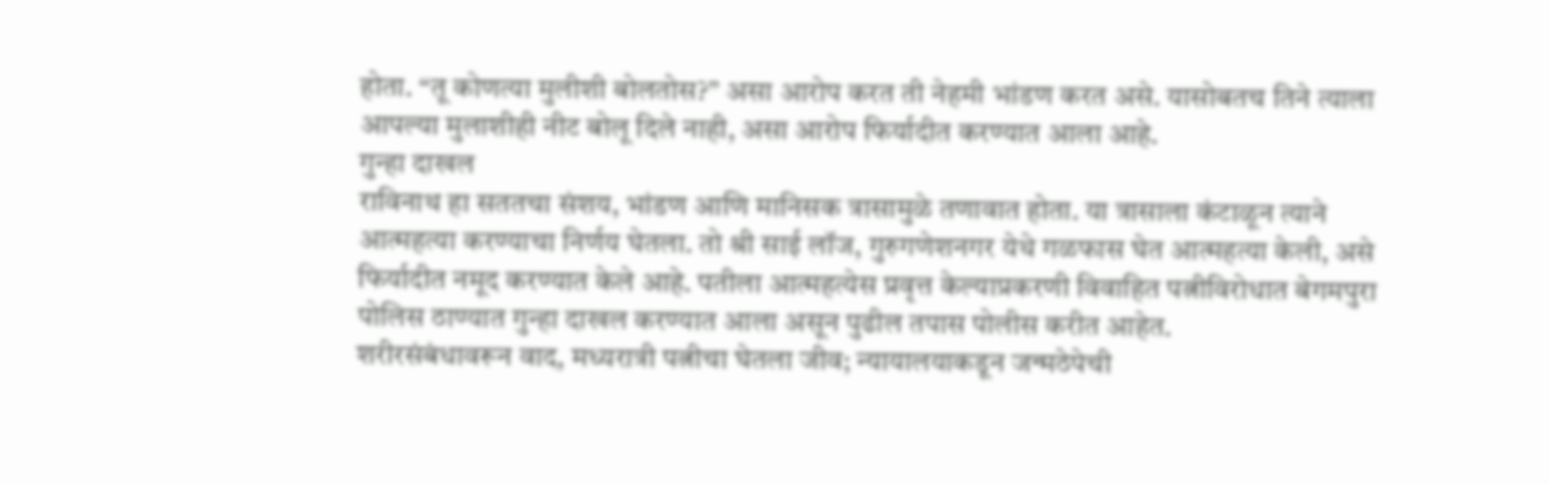होता. “तू कोणत्या मुलीशी बोलतोस?” असा आरोप करत ती नेहमी भांडण करत असे. यासोबतच तिने त्याला आपल्या मुलाशीही नीट बोलू दिले नाही, असा आरोप फिर्यादीत करण्यात आला आहे.
गुन्हा दाखल
राविनाथ हा सततचा संशय, भांडण आणि मानिसक त्रासामुळे तणावात होता. या त्रासाला कंटाळून त्याने आत्महत्या करण्याचा निर्णय घेतला. तो श्री साई लॉज, गुरुगणेशनगर येथे गळफास घेत आत्महत्या केली, असे फिर्यादीत नमूद करण्यात केले आहे. पतीला आत्महत्येस प्रवृत्त केल्याप्रकरणी विवाहित पत्नीविरोधात बेगमपुरा पोलिस ठाण्यात गुन्हा दाखल करण्यात आला असून पुढील तपास पोलीस करीत आहेत.
शरीरसंबंधावरून वाद, मध्यरात्री पत्नीचा घेतला जीव; न्यायालयाकडून जन्मठेपेची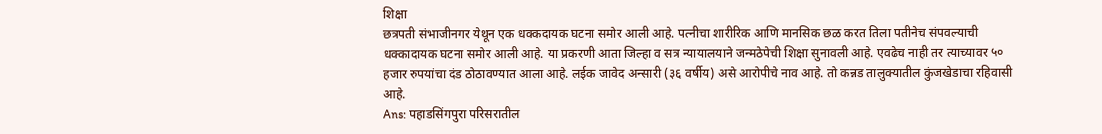शिक्षा
छत्रपती संभाजीनगर येथून एक धक्कदायक घटना समोर आली आहे. पत्नीचा शारीरिक आणि मानसिक छळ करत तिला पतीनेच संपवल्याची धक्कादायक घटना समोर आली आहे. या प्रकरणी आता जिल्हा व सत्र न्यायालयाने जन्मठेपेची शिक्षा सुनावली आहे. एवढेच नाही तर त्याच्यावर ५० हजार रुपयांचा दंड ठोठावण्यात आला आहे. लईक जावेद अन्सारी (३६ वर्षीय) असे आरोपीचे नाव आहे. तो कन्नड तालुक्यातील कुंजखेडाचा रहिवासी आहे.
Ans: पहाडसिंगपुरा परिसरातील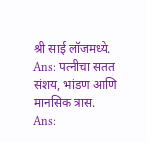श्री साई लॉजमध्ये.
Ans: पत्नीचा सतत संशय, भांडण आणि मानसिक त्रास.
Ans: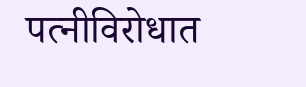पत्नीविरोधात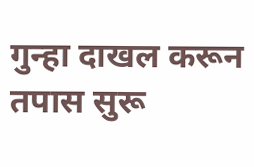गुन्हा दाखल करून तपास सुरू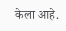केला आहे.